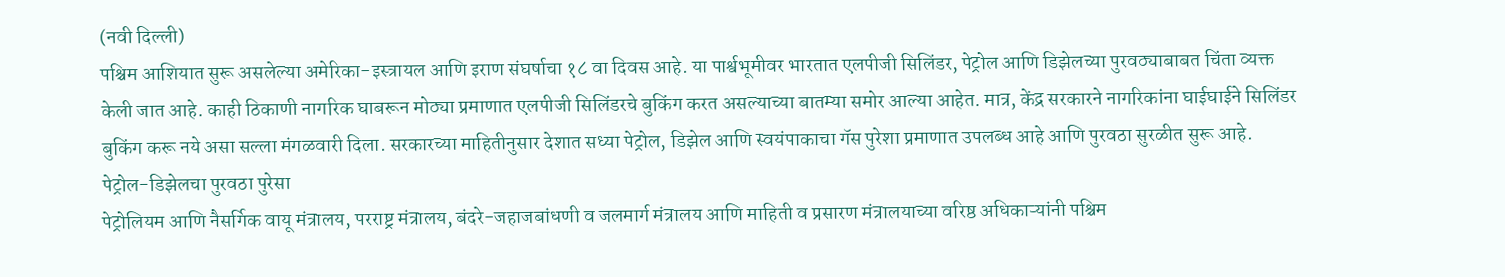(नवी दिल्ली)
पश्चिम आशियात सुरू असलेल्या अमेरिका-इस्त्रायल आणि इराण संघर्षाचा १८ वा दिवस आहे. या पार्श्वभूमीवर भारतात एलपीजी सिलिंडर, पेट्रोल आणि डिझेलच्या पुरवठ्याबाबत चिंता व्यक्त केली जात आहे. काही ठिकाणी नागरिक घाबरून मोठ्या प्रमाणात एलपीजी सिलिंडरचे बुकिंग करत असल्याच्या बातम्या समोर आल्या आहेत. मात्र, केंद्र सरकारने नागरिकांना घाईघाईने सिलिंडर बुकिंग करू नये असा सल्ला मंगळवारी दिला. सरकारच्या माहितीनुसार देशात सध्या पेट्रोल, डिझेल आणि स्वयंपाकाचा गॅस पुरेशा प्रमाणात उपलब्ध आहे आणि पुरवठा सुरळीत सुरू आहे.
पेट्रोल-डिझेलचा पुरवठा पुरेसा
पेट्रोलियम आणि नैसर्गिक वायू मंत्रालय, परराष्ट्र मंत्रालय, बंदरे-जहाजबांधणी व जलमार्ग मंत्रालय आणि माहिती व प्रसारण मंत्रालयाच्या वरिष्ठ अधिकाऱ्यांनी पश्चिम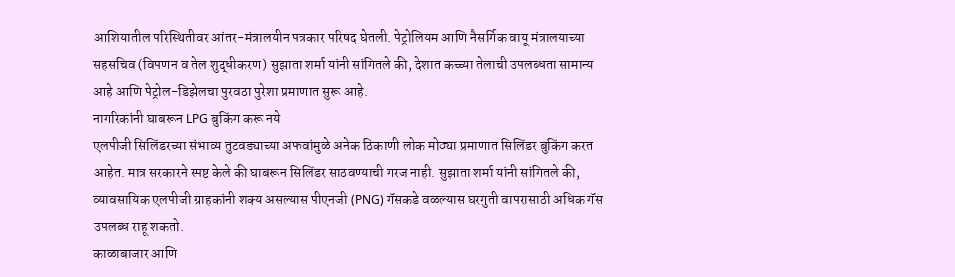आशियातील परिस्थितीवर आंतर-मंत्रालयीन पत्रकार परिषद घेतली. पेट्रोलियम आणि नैसर्गिक वायू मंत्रालयाच्या सहसचिव (विपणन व तेल शुद्धीकरण) सुझाता शर्मा यांनी सांगितले की, देशात कच्च्या तेलाची उपलब्धता सामान्य आहे आणि पेट्रोल-डिझेलचा पुरवठा पुरेशा प्रमाणात सुरू आहे.
नागरिकांनी घाबरून LPG बुकिंग करू नये
एलपीजी सिलिंडरच्या संभाव्य तुटवड्याच्या अफवांमुळे अनेक ठिकाणी लोक मोठ्या प्रमाणात सिलिंडर बुकिंग करत आहेत. मात्र सरकारने स्पष्ट केले की घाबरून सिलिंडर साठवण्याची गरज नाही. सुझाता शर्मा यांनी सांगितले की, व्यावसायिक एलपीजी ग्राहकांनी शक्य असल्यास पीएनजी (PNG) गॅसकडे वळल्यास घरगुती वापरासाठी अधिक गॅस उपलब्ध राहू शकतो.
काळाबाजार आणि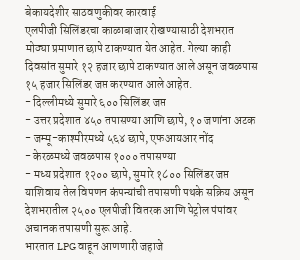बेकायदेशीर साठवणुकीवर कारवाई
एलपीजी सिलिंडरचा काळाबाजार रोखण्यासाठी देशभरात मोठ्या प्रमाणात छापे टाकण्यात येत आहेत. गेल्या काही दिवसांत सुमारे १२ हजार छापे टाकण्यात आले असून जवळपास १५ हजार सिलिंडर जप्त करण्यात आले आहेत.
- दिल्लीमध्ये सुमारे ६०० सिलिंडर जप्त
- उत्तर प्रदेशात ४५० तपासण्या आणि छापे, १० जणांना अटक
- जम्मू-काश्मीरमध्ये ५६४ छापे, एफआयआर नोंद
- केरळमध्ये जवळपास १००० तपासण्या
- मध्य प्रदेशात १२०० छापे, सुमारे १८०० सिलिंडर जप्त
याशिवाय तेल विपणन कंपन्यांची तपासणी पथके सक्रिय असून देशभरातील २५०० एलपीजी वितरक आणि पेट्रोल पंपांवर अचानक तपासणी सुरू आहे.
भारतात LPG वाहून आणणारी जहाजे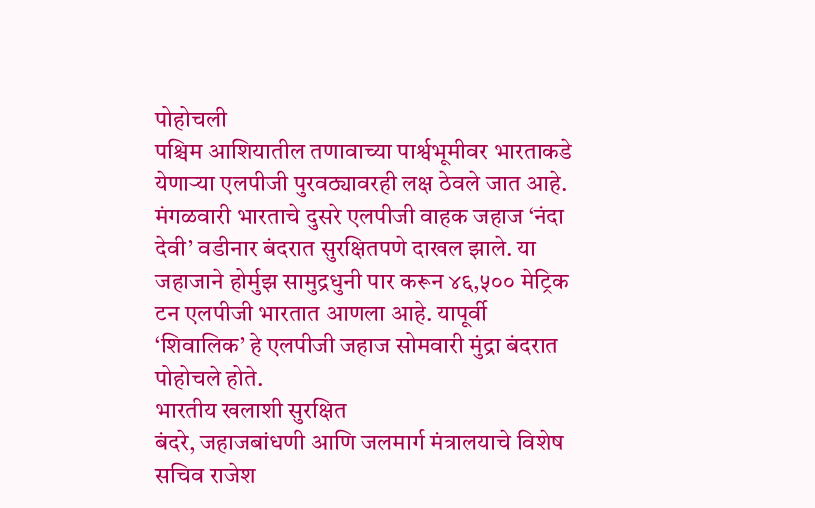पोहोचली
पश्चिम आशियातील तणावाच्या पार्श्वभूमीवर भारताकडे येणाऱ्या एलपीजी पुरवठ्यावरही लक्ष ठेवले जात आहे. मंगळवारी भारताचे दुसरे एलपीजी वाहक जहाज ‘नंदा देवी’ वडीनार बंदरात सुरक्षितपणे दाखल झाले. या जहाजाने होर्मुझ सामुद्रधुनी पार करून ४६,५०० मेट्रिक टन एलपीजी भारतात आणला आहे. यापूर्वी ‘शिवालिक’ हे एलपीजी जहाज सोमवारी मुंद्रा बंदरात पोहोचले होते.
भारतीय खलाशी सुरक्षित
बंदरे, जहाजबांधणी आणि जलमार्ग मंत्रालयाचे विशेष सचिव राजेश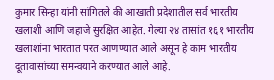कुमार सिन्हा यांनी सांगितले की आखाती प्रदेशातील सर्व भारतीय खलाशी आणि जहाजे सुरक्षित आहेत. गेल्या २४ तासांत १६१ भारतीय खलाशांना भारतात परत आणण्यात आले असून हे काम भारतीय दूतावासांच्या समन्वयाने करण्यात आले आहे.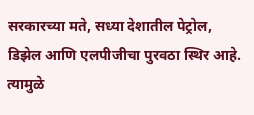सरकारच्या मते, सध्या देशातील पेट्रोल, डिझेल आणि एलपीजीचा पुरवठा स्थिर आहे. त्यामुळे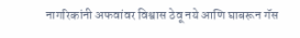नागरिकांनी अफवांवर विश्वास ठेवू नये आणि घाबरून गॅस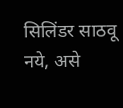सिलिंडर साठवू नये, असे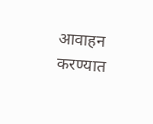आवाहन करण्यात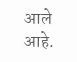आले आहे.